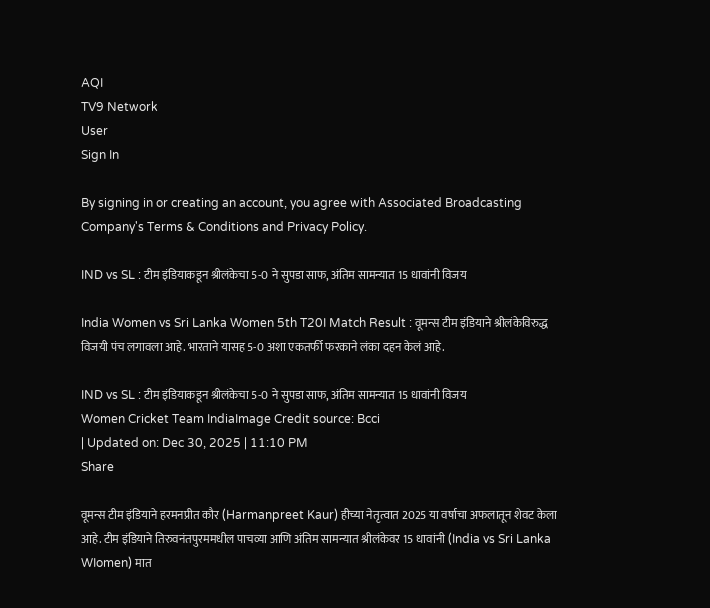AQI
TV9 Network
User
Sign In

By signing in or creating an account, you agree with Associated Broadcasting Company's Terms & Conditions and Privacy Policy.

IND vs SL : टीम इंडियाकडून श्रीलंकेचा 5-0 ने सुपडा साफ, अंतिम सामन्यात 15 धावांनी विजय

India Women vs Sri Lanka Women 5th T20I Match Result : वूमन्स टीम इंडियाने श्रीलंकेविरुद्ध विजयी पंच लगावला आहे. भारताने यासह 5-0 अशा एकतर्फी फरकाने लंका दहन केलं आहे.

IND vs SL : टीम इंडियाकडून श्रीलंकेचा 5-0 ने सुपडा साफ, अंतिम सामन्यात 15 धावांनी विजय
Women Cricket Team IndiaImage Credit source: Bcci
| Updated on: Dec 30, 2025 | 11:10 PM
Share

वूमन्स टीम इंडियाने हरमनप्रीत कौर (Harmanpreet Kaur) हीच्या नेतृत्वात 2025 या वर्षाचा अफलातून शेवट केला आहे. टीम इंडियाने तिरुवनंतपुरममधील पाचव्या आणि अंतिम सामन्यात श्रीलंकेवर 15 धावांनी (India vs Sri Lanka WIomen) मात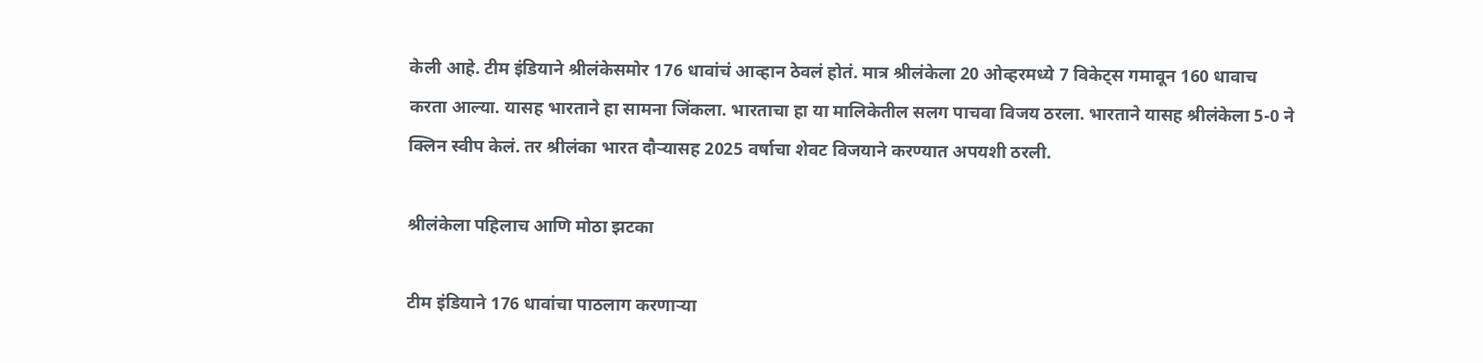केली आहे. टीम इंडियाने श्रीलंकेसमोर 176 धावांचं आव्हान ठेवलं होतं. मात्र श्रीलंकेला 20 ओव्हरमध्ये 7 विकेट्स गमावून 160 धावाच करता आल्या. यासह भारताने हा सामना जिंकला. भारताचा हा या मालिकेतील सलग पाचवा विजय ठरला. भारताने यासह श्रीलंकेला 5-0 ने क्लिन स्वीप केलं. तर श्रीलंका भारत दौऱ्यासह 2025 वर्षाचा शेवट विजयाने करण्यात अपयशी ठरली.

श्रीलंकेला पहिलाच आणि मोठा झटका

टीम इंडियाने 176 धावांचा पाठलाग करणाऱ्या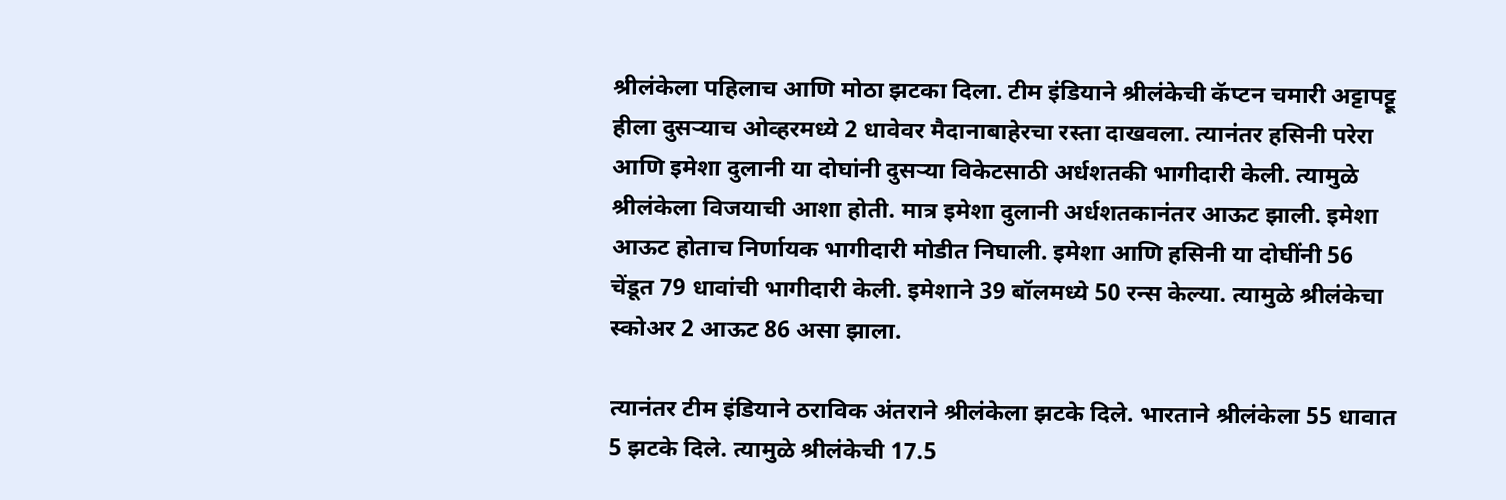श्रीलंकेला पहिलाच आणि मोठा झटका दिला. टीम इंडियाने श्रीलंकेची कॅप्टन चमारी अट्टापट्टू हीला दुसऱ्याच ओव्हरमध्ये 2 धावेवर मैदानाबाहेरचा रस्ता दाखवला. त्यानंतर हसिनी परेरा आणि इमेशा दुलानी या दोघांनी दुसऱ्या विकेटसाठी अर्धशतकी भागीदारी केली. त्यामुळे श्रीलंकेला विजयाची आशा होती. मात्र इमेशा दुलानी अर्धशतकानंतर आऊट झाली. इमेशा आऊट होताच निर्णायक भागीदारी मोडीत निघाली. इमेशा आणि हसिनी या दोघींनी 56 चेंडूत 79 धावांची भागीदारी केली. इमेशाने 39 बॉलमध्ये 50 रन्स केल्या. त्यामुळे श्रीलंकेचा स्कोअर 2 आऊट 86 असा झाला.

त्यानंतर टीम इंडियाने ठराविक अंतराने श्रीलंकेला झटके दिले. भारताने श्रीलंकेला 55 धावात 5 झटके दिले. त्यामुळे श्रीलंकेची 17.5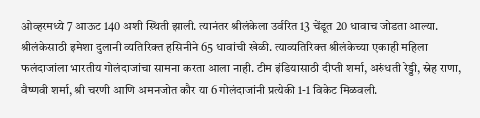ओव्हरमध्ये 7 आऊट 140 अशी स्थिती झाली. त्यानंतर श्रीलंकेला उर्वरित 13 चेंडूत 20 धावाच जोडता आल्या. श्रीलंकेसाठी इमेशा दुलानी व्यतिरिक्त हसिनीने 65 धावांची खेळी. त्याव्यतिरिक्त श्रीलंकेच्या एकाही महिला फलंदाजांला भारतीय गोलंदाजांचा सामना करता आला नाही. टीम इंडियासाठी दीप्ती शर्मा, अरुंधती रेड्डी, स्नेह राणा, वैष्णवी शर्मा, श्री चरणी आणि अमनजोत कौर या 6 गोलंदाजांनी प्रत्येकी 1-1 विकेट मिळवली.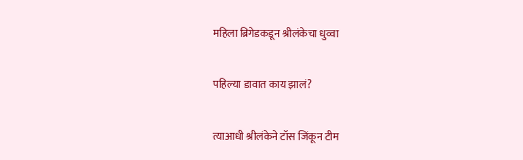महिला ब्रिगेडकडून श्रीलंकेचा धुव्वा

पहिल्या डावात काय झालं?

त्याआधी श्रीलंकेने टॉस जिंकून टीम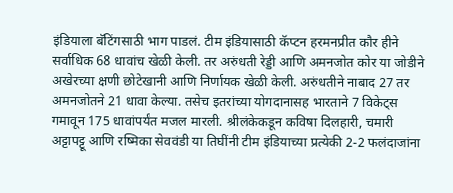इंडियाला बॅटिंगसाठी भाग पाडलं. टीम इंडियासाठी कॅप्टन हरमनप्रीत कौर हीने सर्वाधिक 68 धावांच खेळी केली. तर अरुंधती रेड्डी आणि अमनजोत कोर या जोडीने अखेरच्या क्षणी छोटेखानी आणि निर्णायक खेळी केली. अरुंधतीने नाबाद 27 तर अमनजोतने 21 धावा केल्या. तसेच इतरांच्या योगदानासह भारताने 7 विकेट्स गमावून 175 धावांपर्यंत मजल मारली. श्रीलंकेकडून कविषा दिलहारी, चमारी अट्टापट्टू आणि रष्मिका सेववंडी या तिघींनी टीम इंडियाच्या प्रत्येकी 2-2 फलंदाजांना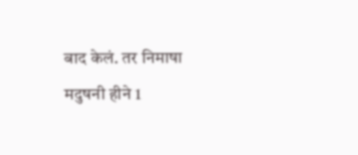बाद केलं. तर निमाषा मदुषनी हीने 1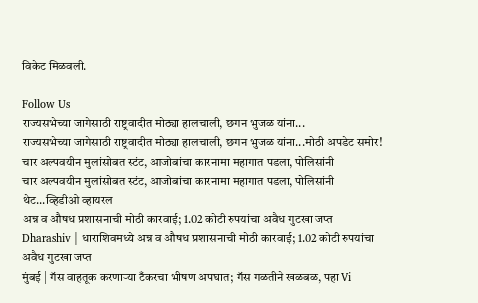विकेट मिळवली.

Follow Us
राज्यसभेच्या जागेसाठी राष्ट्रवादीत मोठ्या हालचाली, छगन भुजळ यांना...
राज्यसभेच्या जागेसाठी राष्ट्रवादीत मोठ्या हालचाली, छगन भुजळ यांना...मोठी अपडेट समोर!
चार अल्पवयीन मुलांसोबत स्टंट, आजोबांचा कारनामा महागात पडला, पोलिसांनी
चार अल्पवयीन मुलांसोबत स्टंट, आजोबांचा कारनामा महागात पडला, पोलिसांनी थेट...व्हिडीओ व्हायरल
अन्न व औषध प्रशासनाची मोठी कारवाई; 1.02 कोटी रुपयांचा अवैध गुटखा जप्त
Dharashiv | धाराशिवमध्ये अन्न व औषध प्रशासनाची मोठी कारवाई; 1.02 कोटी रुपयांचा अवैध गुटखा जप्त
मुंबई | गॅस वाहतूक करणाऱ्या टँकरचा भीषण अपघात; गॅस गळतीने खळबळ, पहा Vi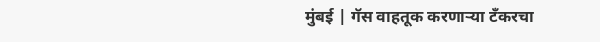मुंबई | गॅस वाहतूक करणाऱ्या टँकरचा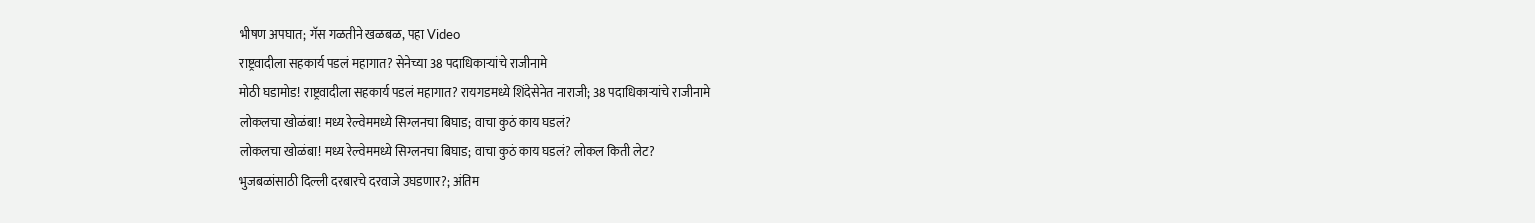भीषण अपघात; गॅस गळतीने खळबळ, पहा Video
राष्ट्रवादीला सहकार्य पडलं महागात? सेनेच्या 38 पदाधिकाऱ्यांचे राजीनामे
मोठी घडामोड! राष्ट्रवादीला सहकार्य पडलं महागात? रायगडमध्ये शिंदेसेनेत नाराजी; 38 पदाधिकाऱ्यांचे राजीनामे
लोकलचा खोळंबा! मध्य रेल्वेममध्ये सिग्लनचा बिघाड; वाचा कुठं काय घडलं?
लोकलचा खोळंबा! मध्य रेल्वेममध्ये सिग्लनचा बिघाड; वाचा कुठं काय घडलं? लोकल किती लेट?
भुजबळांसाठी दिल्ली दरबारचे दरवाजे उघडणार?; अंतिम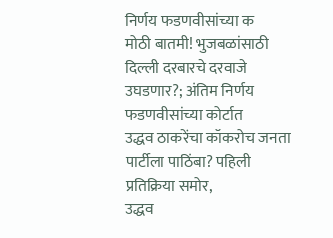निर्णय फडणवीसांच्या क
मोठी बातमी! भुजबळांसाठी दिल्ली दरबारचे दरवाजे उघडणार?; अंतिम निर्णय फडणवीसांच्या कोर्टात
उद्धव ठाकरेंचा कॉकरोच जनता पार्टीला पाठिंबा? पहिली प्रतिक्रिया समोर,
उद्धव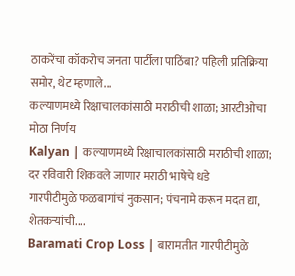ठाकरेंचा कॉकरोच जनता पार्टीला पाठिंबा? पहिली प्रतिक्रिया समोर, थेट म्हणाले...
कल्याणमध्ये रिक्षाचालकांसाठी मराठीची शाळा; आरटीओचा मोठा निर्णय
Kalyan | कल्याणमध्ये रिक्षाचालकांसाठी मराठीची शाळा; दर रविवारी शिकवले जाणार मराठी भाषेचे धडे
गारपीटीमुळे फळबागांचं नुकसान; पंचनामे करून मदत द्या, शेतकऱ्यांची....
Baramati Crop Loss | बारामतीत गारपीटीमुळे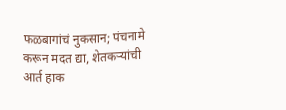फळबागांचं नुकसान; पंचनामे करून मदत द्या, शेतकऱ्यांची आर्त हाक